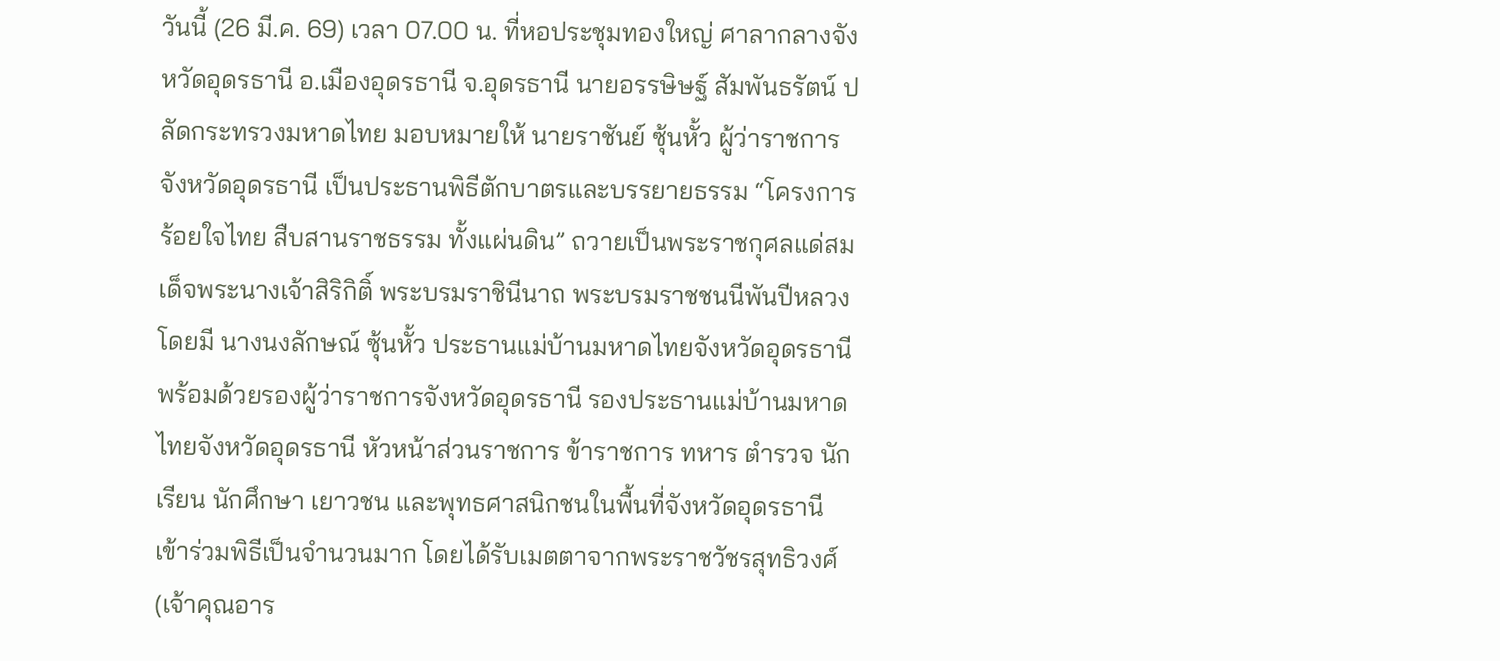วันนี้ (26 มี.ค. 69) เวลา 07.00 น. ที่หอประชุมทองใหญ่ ศาลากลางจังหวัดอุดรธานี อ.เมืองอุดรธานี จ.อุดรธานี นายอรรษิษฐ์ สัมพันธรัตน์ ปลัดกระทรวงมหาดไทย มอบหมายให้ นายราชันย์ ซุ้นหั้ว ผู้ว่าราชการจังหวัดอุดรธานี เป็นประธานพิธีตักบาตรและบรรยายธรรม “โครงการร้อยใจไทย สืบสานราชธรรม ทั้งแผ่นดิน” ถวายเป็นพระราชกุศลแด่สมเด็จพระนางเจ้าสิริกิติ์ พระบรมราชินีนาถ พระบรมราชชนนีพันปีหลวง โดยมี นางนงลักษณ์ ซุ้นหั้ว ประธานแม่บ้านมหาดไทยจังหวัดอุดรธานี พร้อมด้วยรองผู้ว่าราชการจังหวัดอุดรธานี รองประธานแม่บ้านมหาดไทยจังหวัดอุดรธานี หัวหน้าส่วนราชการ ข้าราชการ ทหาร ตำรวจ นักเรียน นักศึกษา เยาวชน และพุทธศาสนิกชนในพื้นที่จังหวัดอุดรธานี เข้าร่วมพิธีเป็นจํานวนมาก โดยได้รับเมตตาจากพระราชวัชรสุทธิวงศ์ (เจ้าคุณอาร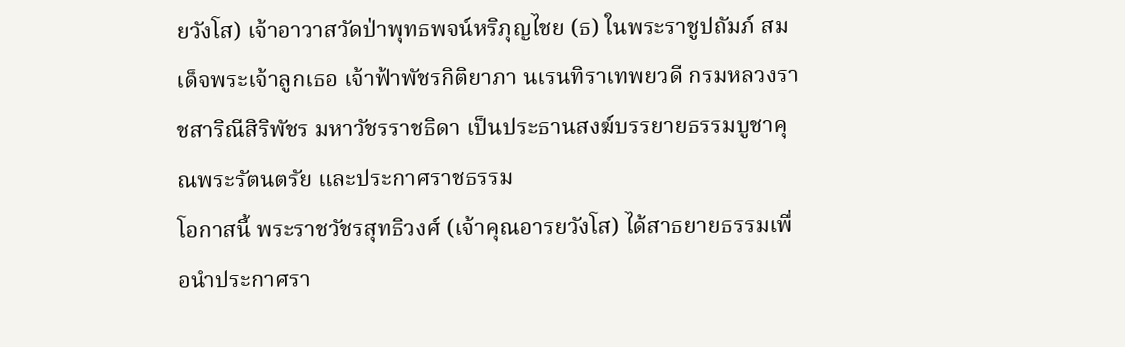ยวังโส) เจ้าอาวาสวัดป่าพุทธพจน์หริภุญไชย (ธ) ในพระราชูปถัมภ์ สมเด็จพระเจ้าลูกเธอ เจ้าฟ้าพัชรกิติยาภา นเรนทิราเทพยวดี กรมหลวงราชสาริณีสิริพัชร มหาวัชรราชธิดา เป็นประธานสงฆ์บรรยายธรรมบูชาคุณพระรัตนตรัย และประกาศราชธรรม
โอกาสนี้ พระราชวัชรสุทธิวงศ์ (เจ้าคุณอารยวังโส) ได้สาธยายธรรมเพื่อนำประกาศรา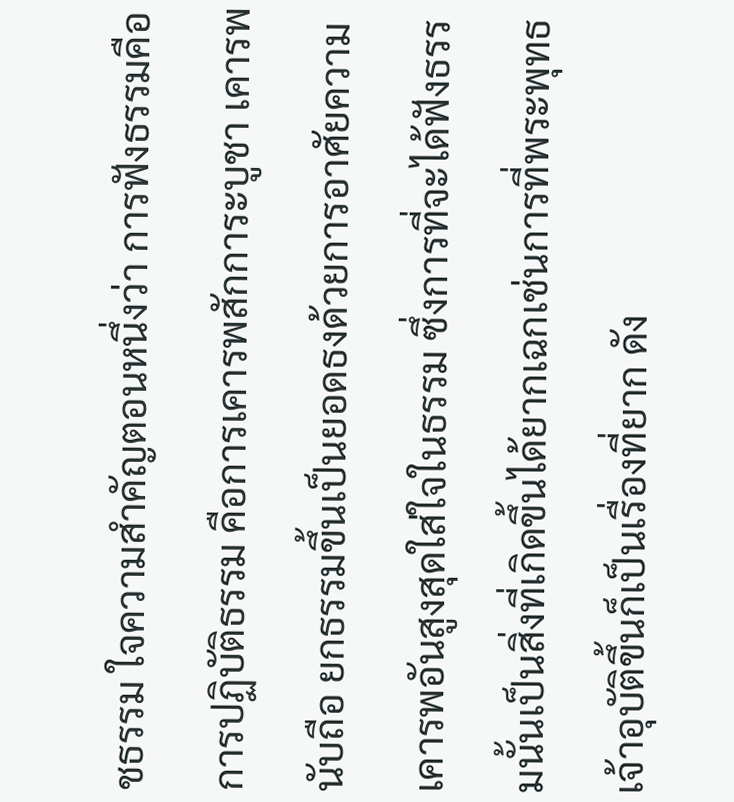ชธรรม ใจความสำคัญตอนหนึ่งว่า การฟังธรรมคือการปฏิบัติธรรม คือการเคารพสักการะบูชา เคารพนับถือ ยกธรรมขึ้นเป็นยอดธงด้วยการอาศัยความเคารพอันสูงสุดใส่ใจในธรรม ซึ่งการที่จะได้ฟังธรรมนั้นเป็นสิ่งที่เกิดขึ้นได้ยากเฉกเช่นการที่พระพุทธเจ้าอุบัติขึ้นก็เป็นเรื่องที่ยาก ดัง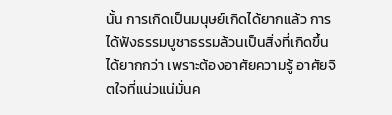นั้น การเกิดเป็นมนุษย์เกิดได้ยากแล้ว การได้ฟังธรรมบูชาธรรมล้วนเป็นสิ่งที่เกิดขึ้นได้ยากกว่า เพราะต้องอาศัยความรู้ อาศัยจิตใจที่แน่วแน่มั่นค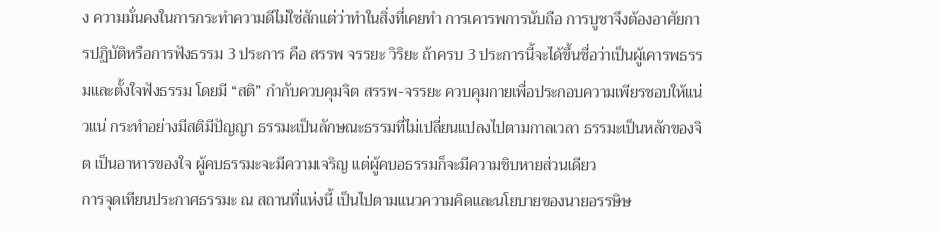ง ความมั่นคงในการกระทำความดีไม่ใช่สักแต่ว่าทำในสิ่งที่เคยทำ การเคารพการนับถือ การบูชาจึงต้องอาศัยการปฏิบัติหรือการฟังธรรม 3 ประการ คือ สรรพ จรรยะ วิริยะ ถ้าครบ 3 ประการนี้จะได้ขึ้นชื่อว่าเป็นผู้เคารพธรรมและตั้งใจฟังธรรม โดยมี “สติ” กำกับควบคุมจิต สรรพ-จรรยะ ควบคุมกายเพื่อประกอบความเพียรชอบให้แน่วแน่ กระทำอย่างมีสติมีปัญญา ธรรมะเป็นลักษณะธรรมที่ไม่เปลี่ยนแปลงไปตามกาลเวลา ธรรมะเป็นหลักของจิต เป็นอาหารของใจ ผู้คบธรรมะจะมีความเจริญ แต่ผู้คบอธรรมก็จะมีความชิบหายส่วนเดียว
การจุดเทียนประกาศธรรมะ ณ สถานที่แห่งนี้ เป็นไปตามแนวความคิดและนโยบายของนายอรรษิษ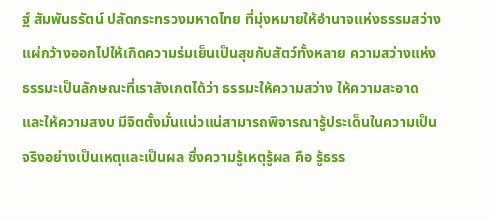ฐ์ สัมพันธรัตน์ ปลัดกระทรวงมหาดไทย ที่มุ่งหมายให้อำนาจแห่งธรรมสว่างแผ่กว้างออกไปให้เกิดความร่มเย็นเป็นสุขกับสัตว์ทั้งหลาย ความสว่างแห่งธรรมะเป็นลักษณะที่เราสังเกตได้ว่า ธรรมะให้ความสว่าง ให้ความสะอาด และให้ความสงบ มีจิตตั้งมั่นแน่วแน่สามารถพิจารณารู้ประเด็นในความเป็นจริงอย่างเป็นเหตุและเป็นผล ซึ่งความรู้เหตุรู้ผล คือ รู้ธรร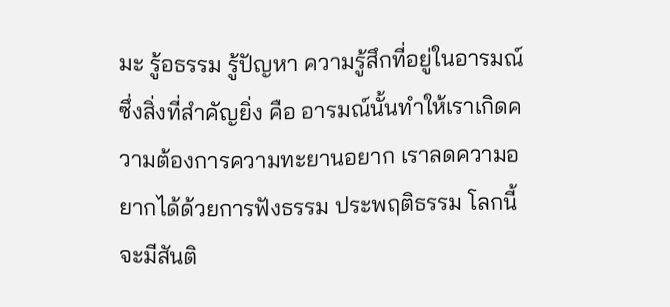มะ รู้อธรรม รู้ปัญหา ความรู้สึกที่อยู่ในอารมณ์ ซึ่งสิ่งที่สำคัญยิ่ง คือ อารมณ์นั้นทำให้เราเกิดความต้องการความทะยานอยาก เราลดความอยากได้ด้วยการฟังธรรม ประพฤติธรรม โลกนี้จะมีสันติ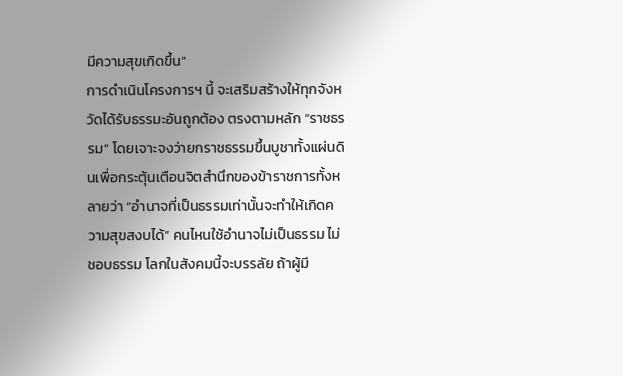มีความสุขเกิดขึ้น”
การดำเนินโครงการฯ นี้ จะเสริมสร้างให้ทุกจังหวัดได้รับธรรมะอันถูกต้อง ตรงตามหลัก “ราชธรรม” โดยเจาะจงว่ายกราชธรรมขึ้นบูชาทั้งแผ่นดินเพื่อกระตุ้นเตือนจิตสำนึกของข้าราชการทั้งหลายว่า “อํานาจที่เป็นธรรมเท่านั้นจะทําให้เกิดความสุขสงบได้” คนไหนใช้อํานาจไม่เป็นธรรม ไม่ชอบธรรม โลกในสังคมนี้จะบรรลัย ถ้าผู้มี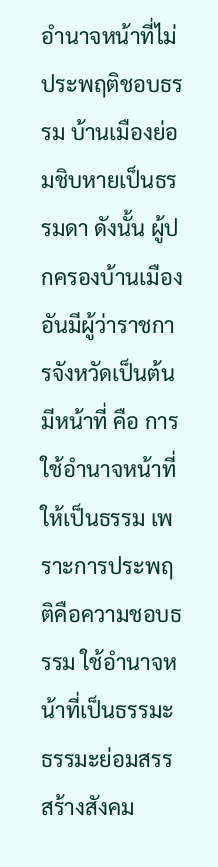อำนาจหน้าที่ไม่ประพฤติชอบธรรม บ้านเมืองย่อมชิบหายเป็นธรรมดา ดังนั้น ผู้ปกครองบ้านเมืองอันมีผู้ว่าราชการจังหวัดเป็นต้น มีหน้าที่ คือ การใช้อำนาจหน้าที่ให้เป็นธรรม เพราะการประพฤติคือความชอบธรรม ใช้อำนาจหน้าที่เป็นธรรมะ ธรรมะย่อมสรรสร้างสังคม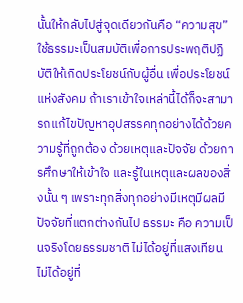นั้นให้กลับไปสู่จุดเดียวกันคือ “ความสุข” ใช้ธรรมะเป็นสมบัติเพื่อการประพฤติปฏิบัติให้เกิดประโยชน์กับผู้อื่น เพื่อประโยชน์แห่งสังคม ถ้าเราเข้าใจเหล่านี้ได้ก็จะสามารถแก้ไขปัญหาอุปสรรคทุกอย่างได้ด้วยความรู้ที่ถูกต้อง ด้วยเหตุและปัจจัย ด้วยการศึกษาให้เข้าใจ และรู้ในเหตุและผลของสิ่งนั้น ๆ เพราะทุกสิ่งทุกอย่างมีเหตุมีผลมีปัจจัยที่แตกต่างกันไป ธรรมะ คือ ความเป็นจริงโดยธรรมชาติ ไม่ได้อยู่ที่แสงเทียน ไม่ได้อยู่ที่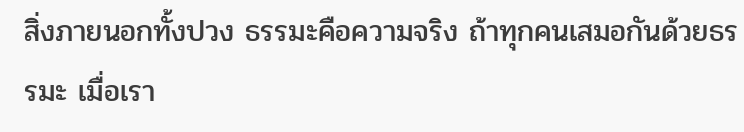สิ่งภายนอกทั้งปวง ธรรมะคือความจริง ถ้าทุกคนเสมอกันด้วยธรรมะ เมื่อเรา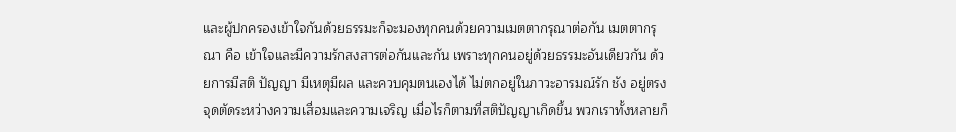และผู้ปกครองเข้าใจกันด้วยธรรมะก็จะมองทุกคนด้วยความเมตตากรุณาต่อกัน เมตตากรุณา คือ เข้าใจและมีความรักสงสารต่อกันและกัน เพราะทุกคนอยู่ด้วยธรรมะอันเดียวกัน ด้วยการมีสติ ปัญญา มีเหตุมีผล และควบคุมตนเองได้ ไม่ตกอยู่ในภาวะอารมณ์รัก ชัง อยู่ตรงจุดตัดระหว่างความเสื่อมและความเจริญ เมื่อไรก็ตามที่สติปัญญาเกิดขึ้น พวกเราทั้งหลายก็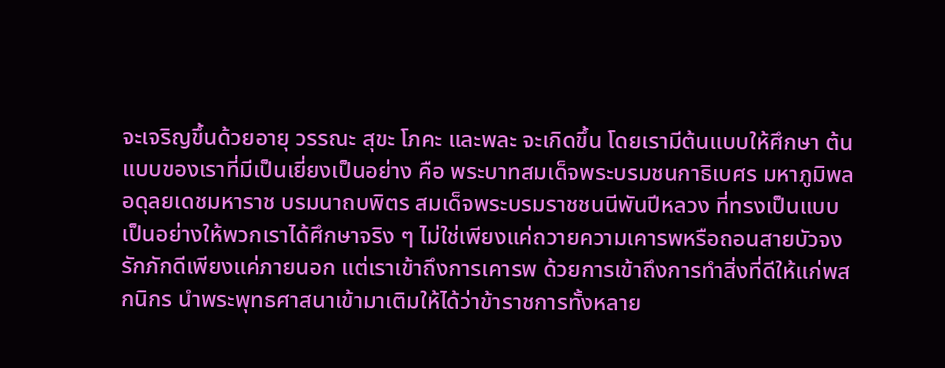จะเจริญขึ้นด้วยอายุ วรรณะ สุขะ โภคะ และพละ จะเกิดขึ้น โดยเรามีต้นแบบให้ศึกษา ต้นแบบของเราที่มีเป็นเยี่ยงเป็นอย่าง คือ พระบาทสมเด็จพระบรมชนกาธิเบศร มหาภูมิพลอดุลยเดชมหาราช บรมนาถบพิตร สมเด็จพระบรมราชชนนีพันปีหลวง ที่ทรงเป็นแบบเป็นอย่างให้พวกเราได้ศึกษาจริง ๆ ไม่ใช่เพียงแค่ถวายความเคารพหรือถอนสายบัวจงรักภักดีเพียงแค่ภายนอก แต่เราเข้าถึงการเคารพ ด้วยการเข้าถึงการทำสิ่งที่ดีให้แก่พสกนิกร นำพระพุทธศาสนาเข้ามาเติมให้ได้ว่าข้าราชการทั้งหลาย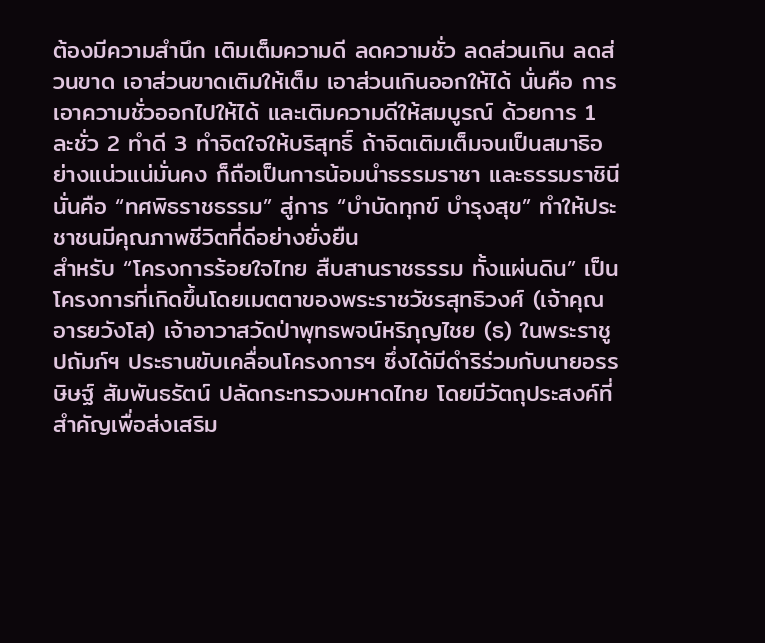ต้องมีความสำนึก เติมเต็มความดี ลดความชั่ว ลดส่วนเกิน ลดส่วนขาด เอาส่วนขาดเติมให้เต็ม เอาส่วนเกินออกให้ได้ นั่นคือ การเอาความชั่วออกไปให้ได้ และเติมความดีให้สมบูรณ์ ด้วยการ 1 ละชั่ว 2 ทำดี 3 ทำจิตใจให้บริสุทธิ์ ถ้าจิตเติมเต็มจนเป็นสมาธิอย่างแน่วแน่มั่นคง ก็ถือเป็นการน้อมนำธรรมราชา และธรรมราชินี นั่นคือ “ทศพิธราชธรรม” สู่การ “บำบัดทุกข์ บำรุงสุข” ทำให้ประชาชนมีคุณภาพชีวิตที่ดีอย่างยั่งยืน
สำหรับ “โครงการร้อยใจไทย สืบสานราชธรรม ทั้งแผ่นดิน” เป็นโครงการที่เกิดขึ้นโดยเมตตาของพระราชวัชรสุทธิวงศ์ (เจ้าคุณอารยวังโส) เจ้าอาวาสวัดป่าพุทธพจน์หริภุญไชย (ธ) ในพระราชูปถัมภ์ฯ ประธานขับเคลื่อนโครงการฯ ซึ่งได้มีดำริร่วมกับนายอรรษิษฐ์ สัมพันธรัตน์ ปลัดกระทรวงมหาดไทย โดยมีวัตถุประสงค์ที่สำคัญเพื่อส่งเสริม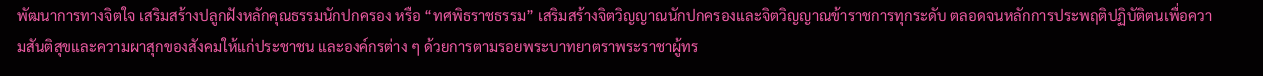พัฒนาการทางจิตใจ เสริมสร้างปลูกฝังหลักคุณธรรมนักปกครอง หรือ “ทศพิธราชธรรม” เสริมสร้างจิตวิญญาณนักปกครองและจิตวิญญาณข้าราชการทุกระดับ ตลอดจนหลักการประพฤติปฏิบัติตนเพื่อความสันติสุขและความผาสุกของสังคมให้แก่ประชาชน และองค์กรต่าง ๆ ด้วยการตามรอยพระบาทยาตราพระราชาผู้ทร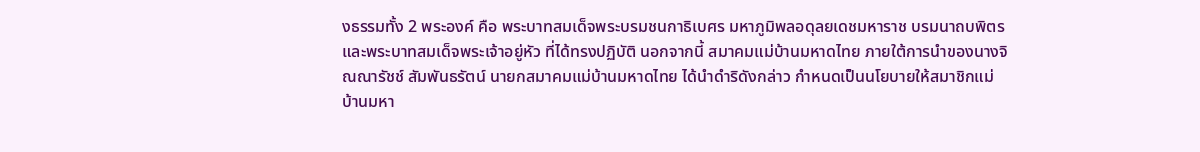งธรรมทั้ง 2 พระองค์ คือ พระบาทสมเด็จพระบรมชนกาธิเบศร มหาภูมิพลอดุลยเดชมหาราช บรมนาถบพิตร และพระบาทสมเด็จพระเจ้าอยู่หัว ที่ได้ทรงปฏิบัติ นอกจากนี้ สมาคมแม่บ้านมหาดไทย ภายใต้การนำของนางจิณณารัชช์ สัมพันธรัตน์ นายกสมาคมแม่บ้านมหาดไทย ได้นำดำริดังกล่าว กำหนดเป็นนโยบายให้สมาชิกแม่บ้านมหา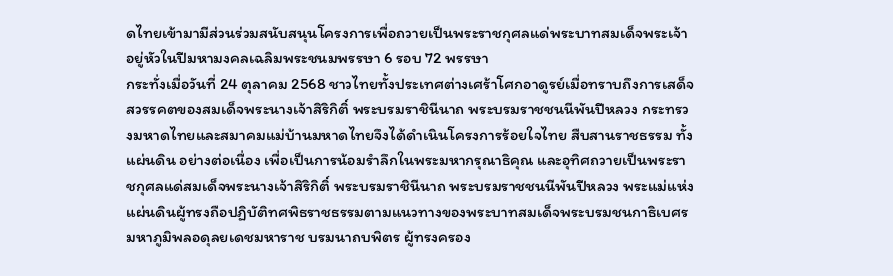ดไทยเข้ามามีส่วนร่วมสนับสนุนโครงการเพื่อถวายเป็นพระราชกุศลแด่พระบาทสมเด็จพระเจ้าอยู่หัวในปีมหามงคลเฉลิมพระชนมพรรษา 6 รอบ 72 พรรษา
กระทั่งเมื่อวันที่ 24 ตุลาคม 2568 ชาวไทยทั้งประเทศต่างเศร้าโศกอาดูรย์เมื่อทราบถึงการเสด็จสวรรคตของสมเด็จพระนางเจ้าสิริกิติ์ พระบรมราชินีนาถ พระบรมราชชนนีพันปีหลวง กระทรวงมหาดไทยและสมาคมแม่บ้านมหาดไทยจึงได้ดำเนินโครงการร้อยใจไทย สืบสานราชธรรม ทั้งแผ่นดิน อย่างต่อเนื่อง เพื่อเป็นการน้อมรำลึกในพระมหากรุณาธิคุณ และอุทิศถวายเป็นพระราชกุศลแด่สมเด็จพระนางเจ้าสิริกิติ์ พระบรมราชินีนาถ พระบรมราชชนนีพันปีหลวง พระแม่แห่งแผ่นดินผู้ทรงถือปฏิบัติทศพิธราชธรรมตามแนวทางของพระบาทสมเด็จพระบรมชนกาธิเบศร มหาภูมิพลอดุลยเดชมหาราช บรมนาถบพิตร ผู้ทรงครอง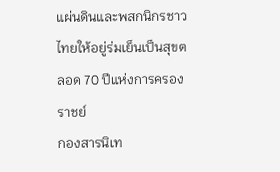แผ่นดินและพสกนิกรชาวไทยให้อยู่ร่มเย็นเป็นสุขตลอด 70 ปีแห่งการครองราชย์
กองสารนิเท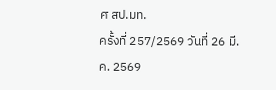ศ สป.มท.
ครั้งที่ 257/2569 วันที่ 26 มี.ค. 2569